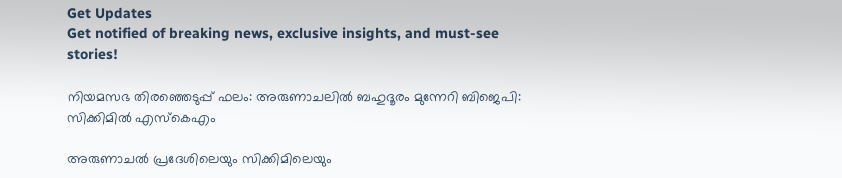Get Updates
Get notified of breaking news, exclusive insights, and must-see stories!

നിയമസഭ തിരഞ്ഞെടുപ്പ് ഫലം: അരുണാചലില്‍ ബഹുദൂരം മുന്നേറി ബിജെപി: സിക്കിമില്‍ എസ്കെഎം

അരുണാചൽ പ്രദേശിലെയും സിക്കിമിലെയും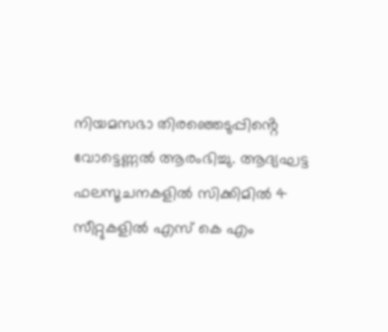നിയമസഭാ തിരഞ്ഞെടുപ്പിൻ്റെ വോട്ടെണ്ണൽ ആരംഭിച്ചു. ആദ്യഘട്ട ഫലസൂചനകളില്‍ സിക്കിമില്‍ 4 സീറ്റുകളില്‍ എസ് കെ എം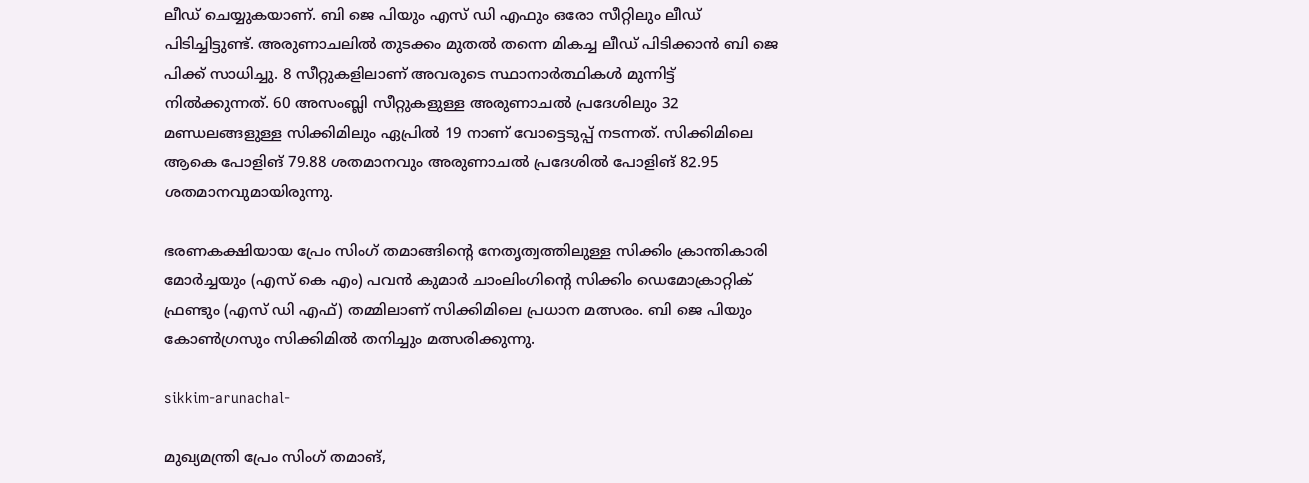ലീഡ് ചെയ്യുകയാണ്. ബി ജെ പിയും എസ് ഡി എഫും ഒരോ സീറ്റിലും ലീഡ് പിടിച്ചിട്ടുണ്ട്. അരുണാചലില്‍ തുടക്കം മുതല്‍ തന്നെ മികച്ച ലീഡ് പിടിക്കാന്‍ ബി ജെ പിക്ക് സാധിച്ചു. 8 സീറ്റുകളിലാണ് അവരുടെ സ്ഥാനാർത്ഥികള്‍ മുന്നിട്ട് നില്‍ക്കുന്നത്. 60 അസംബ്ലി സീറ്റുകളുള്ള അരുണാചൽ പ്രദേശിലും 32 മണ്ഡലങ്ങളുള്ള സിക്കിമിലും ഏപ്രിൽ 19 നാണ് വോട്ടെടുപ്പ് നടന്നത്. സിക്കിമിലെ ആകെ പോളിങ് 79.88 ശതമാനവും അരുണാചൽ പ്രദേശിൽ പോളിങ് 82.95 ശതമാനവുമായിരുന്നു.

ഭരണകക്ഷിയായ പ്രേം സിംഗ് തമാങ്ങിൻ്റെ നേതൃത്വത്തിലുള്ള സിക്കിം ക്രാന്തികാരി മോർച്ചയും (എസ്‌ കെ എം) പവൻ കുമാർ ചാംലിംഗിൻ്റെ സിക്കിം ഡെമോക്രാറ്റിക് ഫ്രണ്ടും (എസ്‌ ഡി എഫ്) തമ്മിലാണ് സിക്കിമിലെ പ്രധാന മത്സരം. ബി ജെ പിയും കോൺഗ്രസും സിക്കിമില്‍ തനിച്ചും മത്സരിക്കുന്നു.

sikkim-arunachal-

മുഖ്യമന്ത്രി പ്രേം സിംഗ് തമാങ്,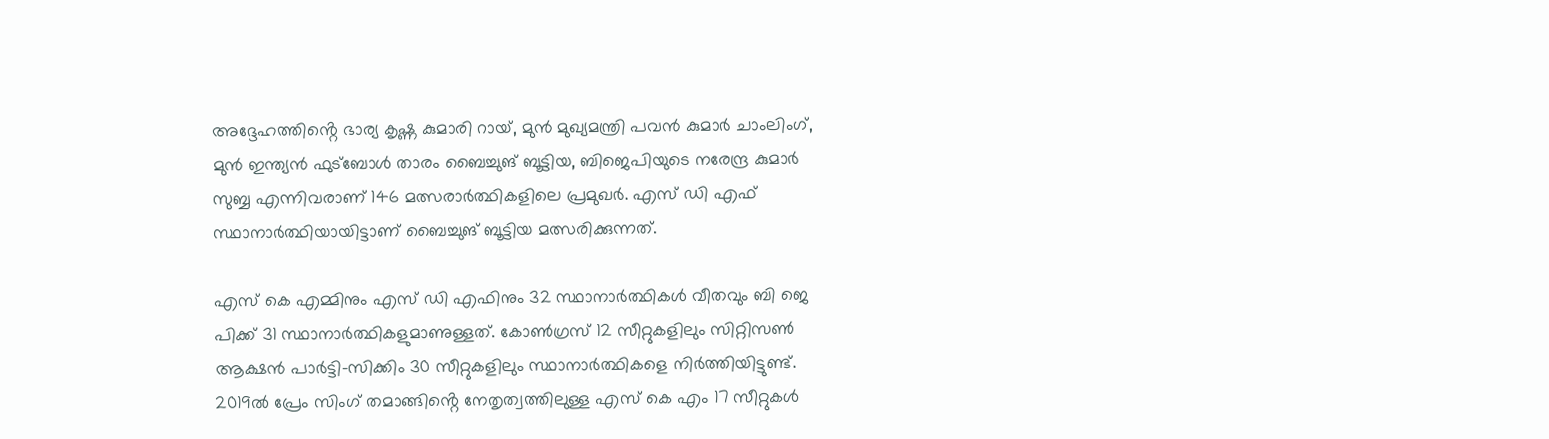അദ്ദേഹത്തിൻ്റെ ഭാര്യ കൃഷ്ണ കുമാരി റായ്, മുൻ മുഖ്യമന്ത്രി പവൻ കുമാർ ചാംലിംഗ്, മുൻ ഇന്ത്യൻ ഫുട്ബോൾ താരം ബൈച്ചുങ് ബൂട്ടിയ, ബിജെപിയുടെ നരേന്ദ്ര കുമാർ സുബ്ബ എന്നിവരാണ് 146 മത്സരാർത്ഥികളിലെ പ്രമുഖർ. എസ് ഡി എഫ് സ്ഥാനാർത്ഥിയായിട്ടാണ് ബൈച്ചുങ് ബൂട്ടിയ മത്സരിക്കുന്നത്.

എസ്‌ കെ എമ്മിനും എസ്‌ ഡി എഫിനും 32 സ്ഥാനാർത്ഥികൾ വീതവും ബി ജെ പിക്ക് 31 സ്ഥാനാർത്ഥികളുമാണുള്ളത്. കോൺഗ്രസ് 12 സീറ്റുകളിലും സിറ്റിസൺ ആക്ഷൻ പാർട്ടി-സിക്കിം 30 സീറ്റുകളിലും സ്ഥാനാർത്ഥികളെ നിർത്തിയിട്ടുണ്ട്. 2019ൽ പ്രേം സിംഗ് തമാങ്ങിൻ്റെ നേതൃത്വത്തിലുള്ള എസ്‌ കെ എം 17 സീറ്റുകൾ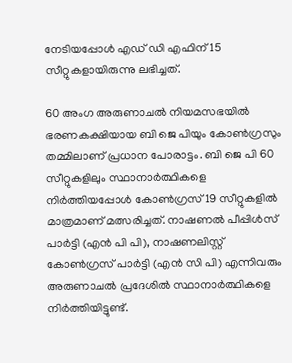നേടിയപ്പോൾ എഡ് ഡി എഫിന് 15 സീറ്റുകളായിരുന്നു ലഭിച്ചത്.

60 അംഗ അരുണാചൽ നിയമസഭയിൽ ഭരണകക്ഷിയായ ബി ജെ പിയും കോൺഗ്രസും തമ്മിലാണ് പ്രധാന പോരാട്ടം. ബി ജെ പി 60 സീറ്റുകളിലും സ്ഥാനാർത്ഥികളെ നിർത്തിയപ്പോള്‍ കോൺഗ്രസ് 19 സീറ്റുകളിൽ മാത്രമാണ് മത്സരിച്ചത്. നാഷണൽ പീപ്പിൾസ് പാർട്ടി (എൻ പി പി), നാഷണലിസ്റ്റ് കോൺഗ്രസ് പാർട്ടി (എൻ സി പി) എന്നിവരും അരുണാചൽ പ്രദേശിൽ സ്ഥാനാർത്ഥികളെ നിർത്തിയിട്ടുണ്ട്.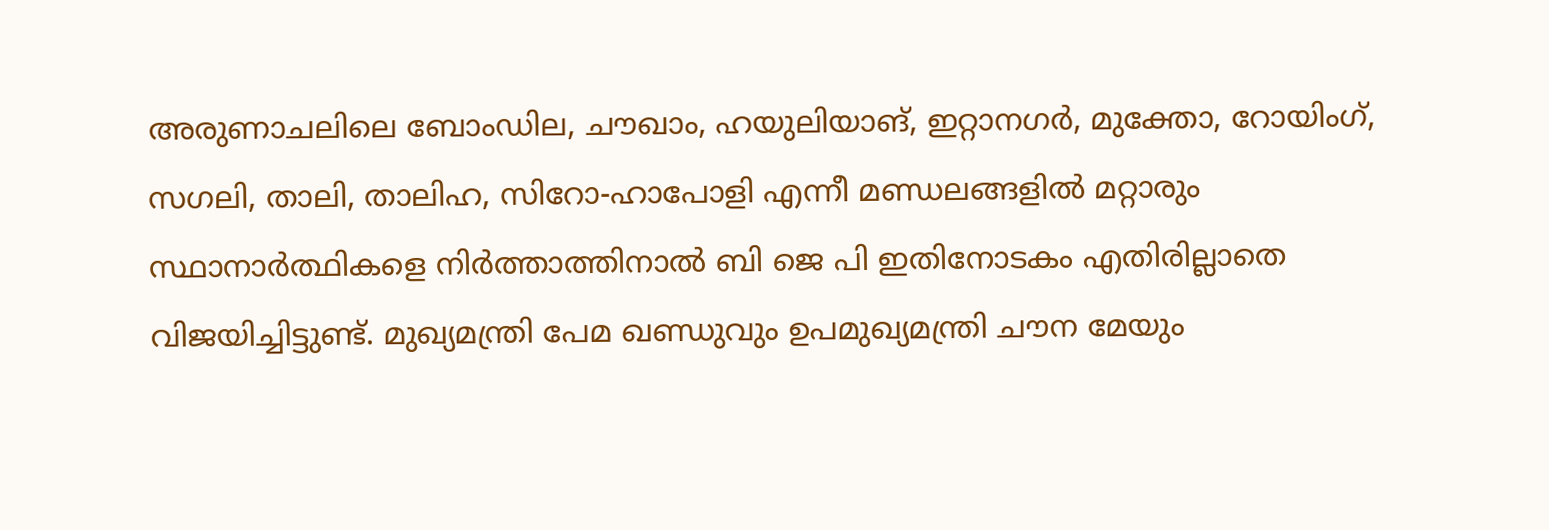അരുണാചലിലെ ബോംഡില, ചൗഖാം, ഹയുലിയാങ്, ഇറ്റാനഗർ, മുക്തോ, റോയിംഗ്, സഗലി, താലി, താലിഹ, സിറോ-ഹാപോളി എന്നീ മണ്ഡലങ്ങളിൽ മറ്റാരും സ്ഥാനാർത്ഥികളെ നിർത്താത്തിനാല്‍ ബി ജെ പി ഇതിനോടകം എതിരില്ലാതെ വിജയിച്ചിട്ടുണ്ട്. മുഖ്യമന്ത്രി പേമ ഖണ്ഡുവും ഉപമുഖ്യമന്ത്രി ചൗന മേയും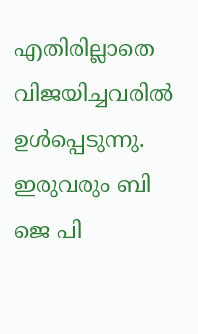എതിരില്ലാതെ വിജയിച്ചവരില്‍ ഉള്‍പ്പെടുന്നു. ഇരുവരും ബി ജെ പി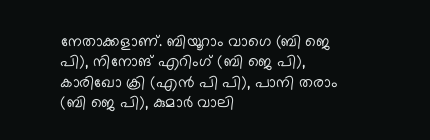നേതാക്കളാണ്. ബിയൂറാം വാഗെ (ബി ജെ പി), നിനോങ് എറിംഗ് (ബി ജെ പി), കാരിഖോ ക്രി (എൻ പി പി), പാനി തരാം (ബി ജെ പി), കുമാർ വാലി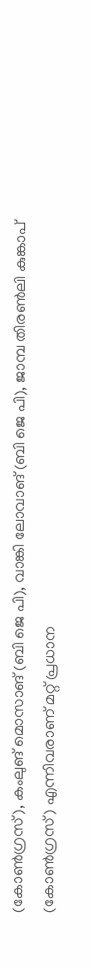(കോൺഗ്രസ്), കംലുങ് മൊസാങ് (ബി ജെ പി), വാങ്കി ലോവാങ് (ബി ജെ പി), ജാമ്പ തിരൺലി കുങ്കാപ് (കോൺഗ്രസ്) എന്നിവരാണ് മറ്റ് പ്രധാന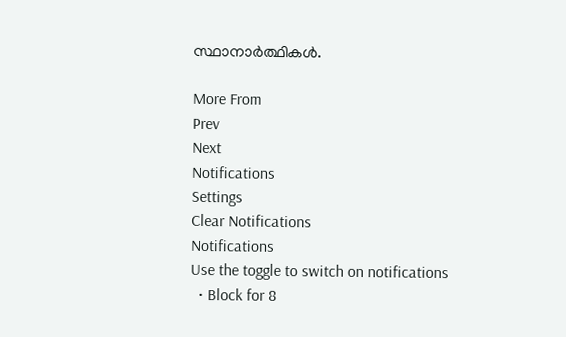സ്ഥാനാർത്ഥികൾ.

More From
Prev
Next
Notifications
Settings
Clear Notifications
Notifications
Use the toggle to switch on notifications
  • Block for 8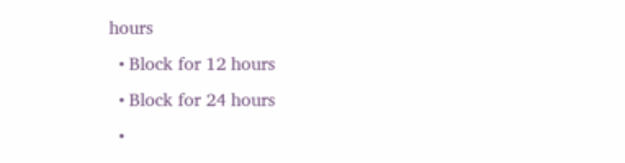hours
  • Block for 12 hours
  • Block for 24 hours
  •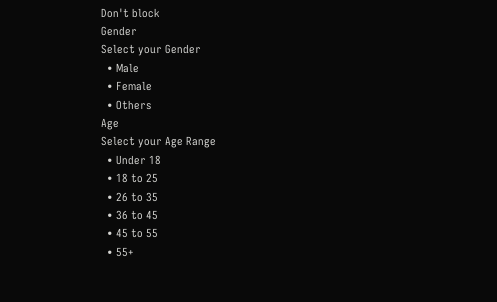Don't block
Gender
Select your Gender
  • Male
  • Female
  • Others
Age
Select your Age Range
  • Under 18
  • 18 to 25
  • 26 to 35
  • 36 to 45
  • 45 to 55
  • 55+